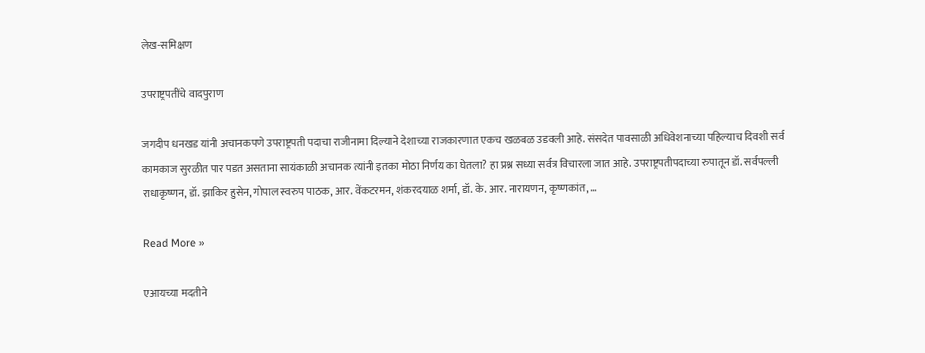लेख-समिक्षण

उपराष्ट्रपतींचे वादपुराण

जगदीप धनखड यांनी अचानकपणे उपराष्ट्रपती पदाचा राजीनामा दिल्याने देशाच्या राजकारणात एकच खळबळ उडवली आहे. संसदेत पावसाळी अधिवेशनाच्या पहिल्याच दिवशी सर्व कामकाज सुरळीत पार पडत असताना सायंकाळी अचानक त्यांनी इतका मोठा निर्णय का घेतला? हा प्रश्न सध्या सर्वत्र विचारला जात आहे. उपराष्ट्रपतीपदाच्या रुपातून डॉ. सर्वपल्ली राधाकृष्णन, डॉ. झाकिर हुसेन, गोपाल स्वरुप पाठक, आर. वेंकटरमन, शंकरदयाळ शर्मा, डॉ. के. आर. नारायणन, कृष्णकांत, …

Read More »

एआयच्या मदतीने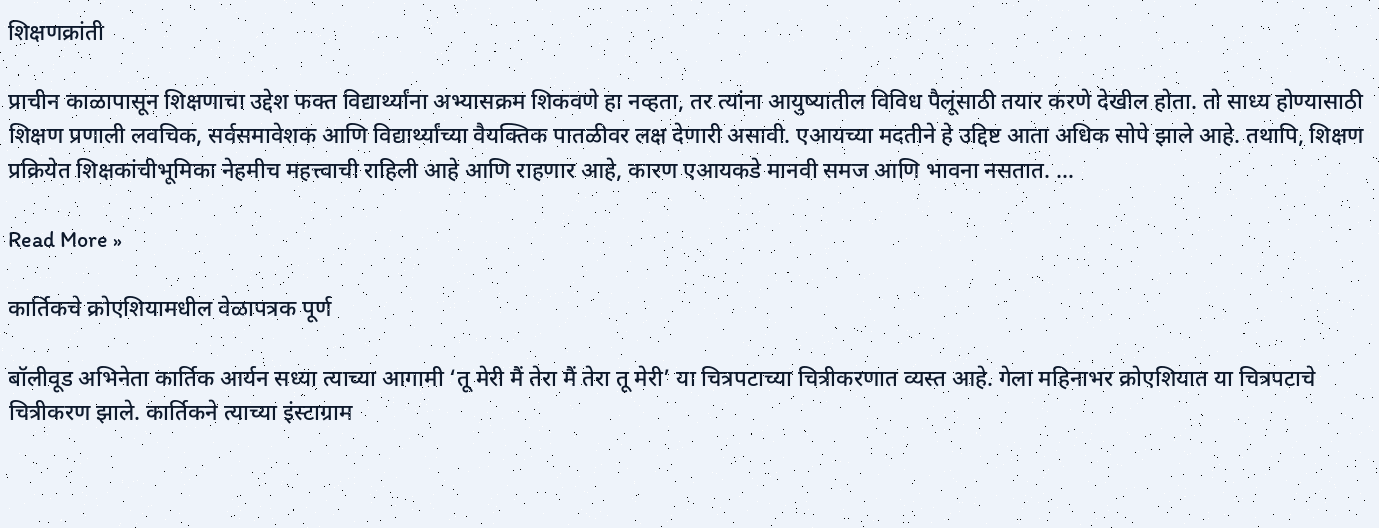शिक्षणक्रांती

प्राचीन काळापासून शिक्षणाचा उद्देश फक्त विद्यार्थ्यांना अभ्यासक्रम शिकवणे हा नव्हता, तर त्यांना आयुष्यातील विविध पैलूंसाठी तयार करणे देखील होता. तो साध्य होण्यासाठी शिक्षण प्रणाली लवचिक, सर्वसमावेशक आणि विद्यार्थ्यांच्या वैयक्तिक पातळीवर लक्ष देणारी असावी. एआयच्या मदतीने हे उद्दिष्ट आता अधिक सोपे झाले आहे. तथापि, शिक्षण प्रक्रियेत शिक्षकांचीभूमिका नेहमीच महत्त्वाची राहिली आहे आणि राहणार आहे, कारण एआयकडे मानवी समज आणि भावना नसतात. …

Read More »

कार्तिकचे क्रोएशियामधील वेळापत्रक पूर्ण

बॉलीवूड अभिनेता कार्तिक आर्यन सध्या त्याच्या आगामी ‘तू मेरी मैं तेरा मैं तेरा तू मेरी’ या चित्रपटाच्या चित्रीकरणात व्यस्त आहे. गेला महिनाभर क्रोएशियात या चित्रपटाचे चित्रीकरण झाले. कार्तिकने त्याच्या इंस्टाग्राम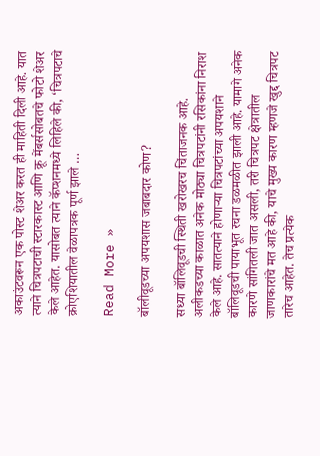अकाउंटवरून एक पोस्ट शेअर करत ही माहिती दिली आहे. यात त्याने चित्रपटाची स्टारकास्ट आणि क्रू मेंबर्ससोबतचे फोटो शेअर केले आहेत. यासोबत त्याने कॅप्शनमध्ये लिहिले की, ‘चित्रपटाचे क्रोएशियातील वेळापत्रक पूर्ण झाले …

Read More »

बॉलीवूडच्या अपयशास जबाबदार कोण?

सध्या बॉलिवूडची स्थिती खरोखरच चिंताजनक आहे. अलीकडच्या काळात अनेक मोठ्या चित्रपटांनी रसिकांना निराश केले आहे. सातत्याने होणार्‍या चित्रपटांच्या अपयशाने बॉलिवूडची पायाभूत रचना डळमळीत झाली आहे. यामागे अनेक कारणे सांगितली जात असली, तरी चित्रपट क्षेत्रातील जाणकारांचे मत आहे की, याचे मुख्य कारण म्हणजे खुद्द चित्रपट तारेच आहेत. तेच प्रत्येक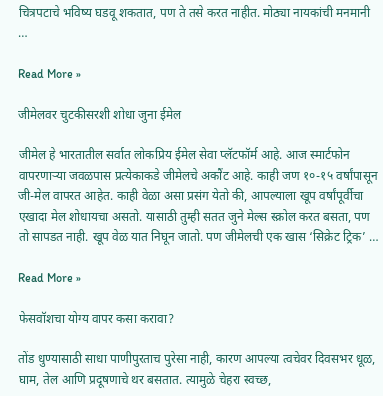चित्रपटाचे भविष्य घडवू शकतात, पण ते तसे करत नाहीत. मोठ्या नायकांची मनमानी …

Read More »

जीमेलवर चुटकीसरशी शोधा जुना ईमेल

जीमेल हे भारतातील सर्वात लोकप्रिय ईमेल सेवा प्लॅटफॉर्म आहे. आज स्मार्टफोन वापरणार्‍या जवळपास प्रत्येकाकडे जीमेलचे अकौंट आहे. काही जण १०-१५ वर्षांपासून जी-मेल वापरत आहेत. काही वेळा असा प्रसंग येतो की, आपल्याला खूप वर्षांपूर्वीचा एखादा मेल शोधायचा असतो. यासाठी तुम्ही सतत जुने मेल्स स्क्रोल करत बसता, पण तो सापडत नाही. खूप वेळ यात निघून जातो. पण जीमेलची एक खास ‘सिक्रेट ट्रिक’ …

Read More »

फेसवॉशचा योग्य वापर कसा करावा?

तोंड धुण्यासाठी साधा पाणीपुरताच पुरेसा नाही, कारण आपल्या त्वचेवर दिवसभर धूळ, घाम, तेल आणि प्रदूषणाचे थर बसतात. त्यामुळे चेहरा स्वच्छ,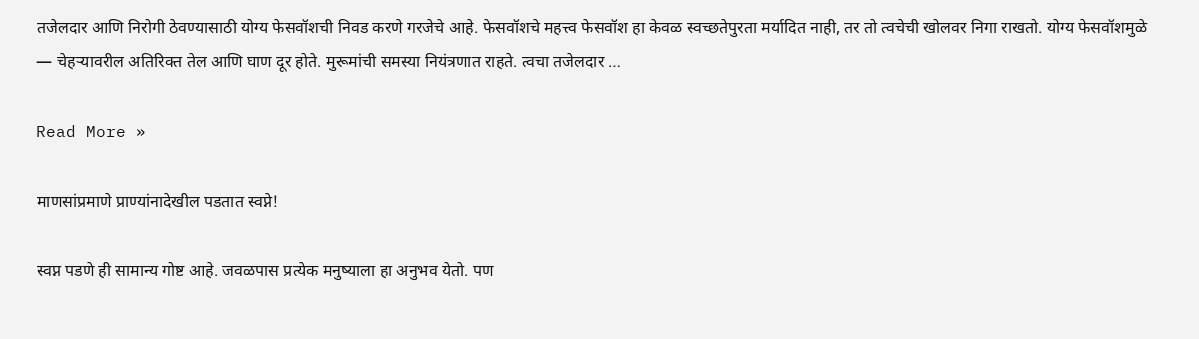तजेलदार आणि निरोगी ठेवण्यासाठी योग्य फेसवॉशची निवड करणे गरजेचे आहे. फेसवॉशचे महत्त्व फेसवॉश हा केवळ स्वच्छतेपुरता मर्यादित नाही, तर तो त्वचेची खोलवर निगा राखतो. योग्य फेसवॉशमुळे — चेहर्‍यावरील अतिरिक्त तेल आणि घाण दूर होते. मुरूमांची समस्या नियंत्रणात राहते. त्वचा तजेलदार …

Read More »

माणसांप्रमाणे प्राण्यांनादेखील पडतात स्वप्ने!

स्वप्न पडणे ही सामान्य गोष्ट आहे. जवळपास प्रत्येक मनुष्याला हा अनुभव येतो. पण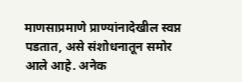माणसाप्रमाणे प्राण्यांनादेखील स्वप्न पडतात, असे संशोधनातून समोर आले आहे. अनेक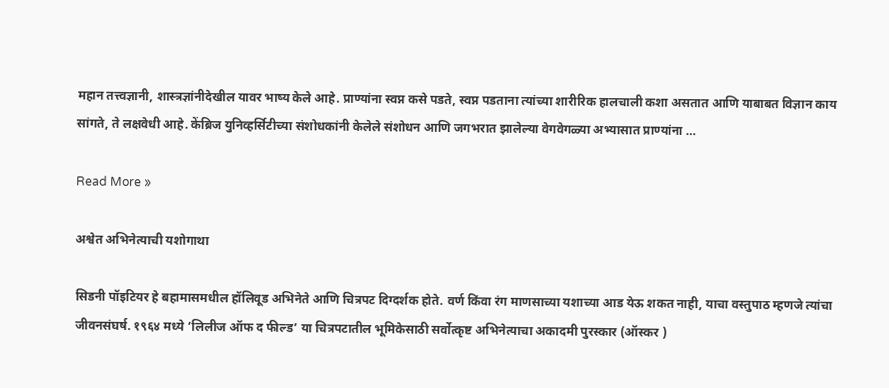महान तत्त्वज्ञानी, शास्त्रज्ञांनीदेखील यावर भाष्य केले आहे. प्राण्यांना स्वप्न कसे पडते, स्वप्न पडताना त्यांच्या शारीरिक हालचाली कशा असतात आणि याबाबत विज्ञान काय सांगते, ते लक्षवेधी आहे. केंब्रिज युनिव्हर्सिटीच्या संशोधकांनी केलेले संशोधन आणि जगभरात झालेल्या वेगवेगळ्या अभ्यासात प्राण्यांना …

Read More »

अश्वेत अभिनेत्याची यशोगाथा

सिडनी पॉइटियर हे बहामासमधील हॉलिवूड अभिनेते आणि चित्रपट दिग्दर्शक होते. वर्ण किंवा रंग माणसाच्या यशाच्या आड येऊ शकत नाही, याचा वस्तुपाठ म्हणजे त्यांचा जीवनसंघर्ष. १९६४ मध्ये ‘लिलीज ऑफ द फील्ड’ या चित्रपटातील भूमिकेसाठी सर्वोत्कृष्ट अभिनेत्याचा अकादमी पुरस्कार (ऑस्कर )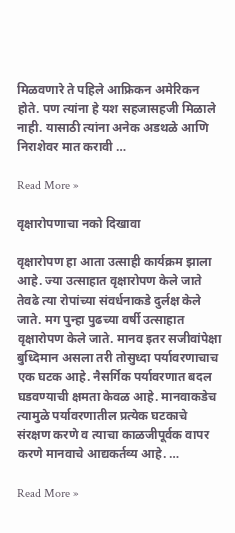मिळवणारे ते पहिले आफ्रिकन अमेरिकन होते. पण त्यांना हे यश सहजासहजी मिळाले नाही. यासाठी त्यांना अनेक अडथळे आणि निराशेवर मात करावी …

Read More »

वृक्षारोपणाचा नको दिखावा

वृक्षारोपण हा आता उत्साही कार्यक्रम झाला आहे. ज्या उत्साहात वृक्षारोपण केले जाते तेवढे त्या रोपांच्या संवर्धनाकडे दुर्लक्ष केले जाते. मग पुन्हा पुढच्या वर्षी उत्साहात वृक्षारोपण केले जाते. मानव इतर सजीवांपेक्षा बुध्दिमान असला तरी तोसुध्दा पर्यावरणाचाच एक घटक आहे. नैसर्गिक पर्यावरणात बदल घडवण्याची क्षमता केवळ आहे. मानवाकडेच त्यामुळे पर्यावरणातील प्रत्येक घटकाचे संरक्षण करणे व त्याचा काळजीपूर्वक वापर करणे मानवाचे आद्यकर्तव्य आहे. …

Read More »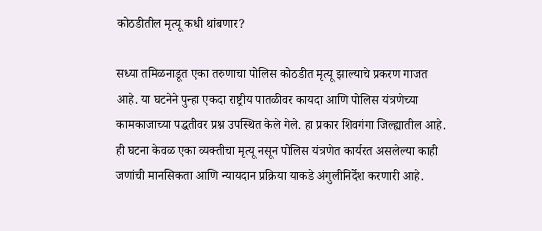कोठडीतील मृत्यू कधी थांबणार?

सध्या तमिळनाडूत एका तरुणाचा पोलिस कोठडीत मृत्यू झाल्याचे प्रकरण गाजत आहे. या घटनेने पुन्हा एकदा राष्ट्रीय पातळीवर कायदा आणि पोलिस यंत्रणेच्या कामकाजाच्या पद्धतीवर प्रश्न उपस्थित केले गेले. हा प्रकार शिवगंगा जिल्ह्यातील आहे. ही घटना केवळ एका व्यक्तीचा मृत्यू नसून पोलिस यंत्रणेत कार्यरत असलेल्या काही जणांची मानसिकता आणि न्यायदान प्रक्रिया याकडे अंगुलीनिर्देश करणारी आहे.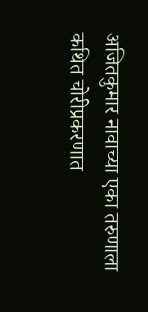अजितकुमार नावाच्या एका तरुणाला कथित चोरीप्रकरणात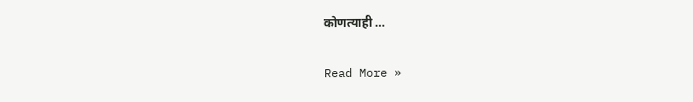कोणत्याही …

Read More »